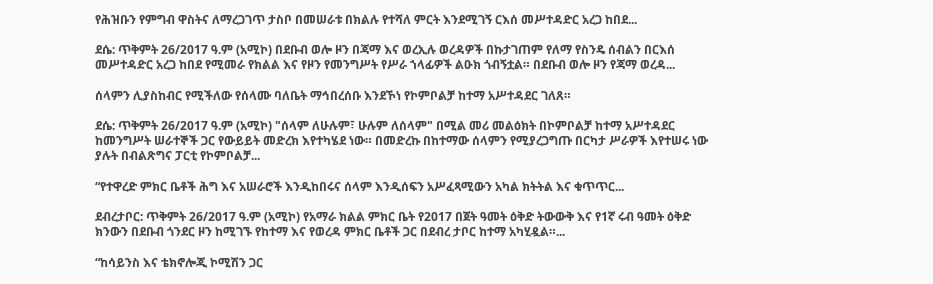የሕዝቡን የምግብ ዋስትና ለማረጋገጥ ታስቦ በመሠራቱ በክልሉ የተሻለ ምርት እንደሚገኝ ርእሰ መሥተዳድር አረጋ ከበደ...

ደሴ: ጥቅምት 26/2017 ዓ.ም (አሚኮ) በደቡብ ወሎ ዞን በጃማ እና ወረኢሉ ወረዳዎች በኩታገጠም የለማ የስንዴ ሰብልን በርእሰ መሥተዳድር አረጋ ከበደ የሚመራ የክልል እና የዞን የመንግሥት የሥራ ኀላፊዎች ልዑክ ጎብኝቷል። በደቡብ ወሎ ዞን የጃማ ወረዳ...

ሰላምን ሊያስከብር የሚችለው የሰላሙ ባለቤት ማኅበረሰቡ እንደኾነ የኮምቦልቻ ከተማ አሥተዳደር ገለጸ።

ደሴ: ጥቅምት 26/2017 ዓ.ም (አሚኮ) "ሰላም ለሁሉም፣ ሁሉም ለሰላም" በሚል መሪ መልዕክት በኮምቦልቻ ከተማ አሥተዳደር ከመንግሥት ሠራተኞች ጋር የውይይት መድረክ እየተካሄደ ነው። በመድረኩ በከተማው ሰላምን የሚያረጋግጡ በርካታ ሥራዎች እየተሠሩ ነው ያሉት በብልጽግና ፓርቲ የኮምቦልቻ...

“የተዋረድ ምክር ቤቶች ሕግ እና አሠራሮች እንዲከበሩና ሰላም እንዲሰፍን አሥፈጻሚውን አካል ክትትል እና ቁጥጥር...

ደብረታቦር: ጥቅምት 26/2017 ዓ.ም (አሚኮ) የአማራ ክልል ምክር ቤት የ2017 በጀት ዓመት ዕቅድ ትውውቅ እና የ1ኛ ሩብ ዓመት ዕቅድ ክንውን በደቡብ ጎንደር ዞን ከሚገኙ የከተማ እና የወረዳ ምክር ቤቶች ጋር በደብረ ታቦር ከተማ አካሂዷል።...

“ከሳይንስ እና ቴክኖሎጂ ኮሚሽን ጋር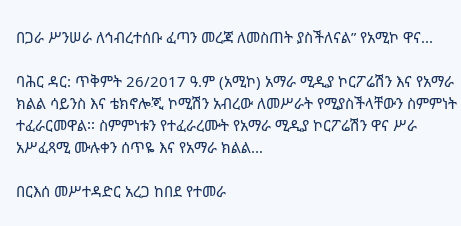በጋራ ሥንሠራ ለኅብረተሰቡ ፈጣን መረጃ ለመስጠት ያስችለናል” የአሚኮ ዋና...

ባሕር ዳር: ጥቅምት 26/2017 ዓ.ም (አሚኮ) አማራ ሚዲያ ኮርፖሬሽን እና የአማራ ክልል ሳይንስ እና ቴክኖሎጂ ኮሚሽን አብረው ለመሥራት የሚያስችላቸውን ስምምነት ተፈራርመዋል፡፡ ስምምነቱን የተፈራረሙት የአማራ ሚዲያ ኮርፖሬሽን ዋና ሥራ አሥፈጻሚ ሙሉቀን ሰጥዬ እና የአማራ ክልል...

በርእሰ መሥተዳድር አረጋ ከበደ የተመራ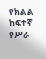የክልል ከፍተኛ የሥራ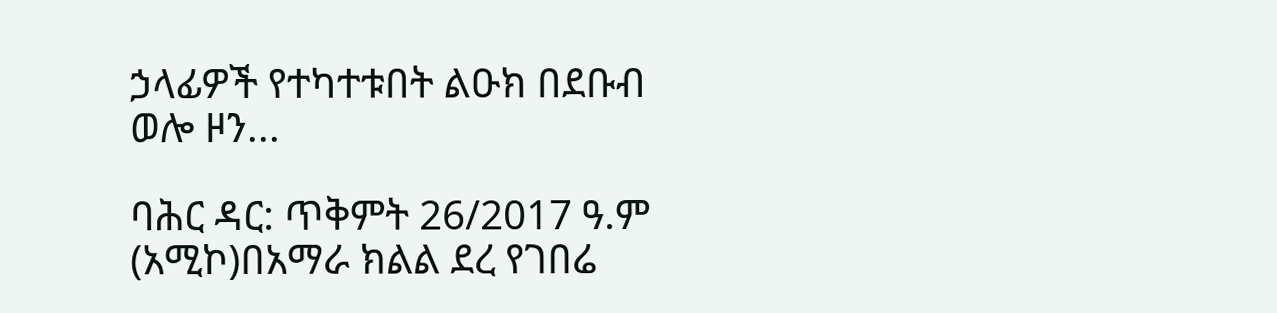ኃላፊዎች የተካተቱበት ልዑክ በደቡብ ወሎ ዞን...

ባሕር ዳር: ጥቅምት 26/2017 ዓ.ም (አሚኮ)በአማራ ክልል ደረ የገበሬ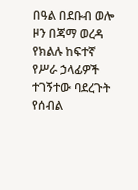በዓል በደቡብ ወሎ ዞን በጃማ ወረዳ የክልሉ ከፍተኛ የሥራ ኃላፊዎች ተገኝተው ባደረጉት የሰብል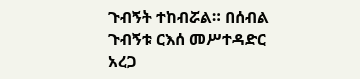ጉብኝት ተከብሯል። በሰብል ጉብኝቱ ርእሰ መሥተዳድር አረጋ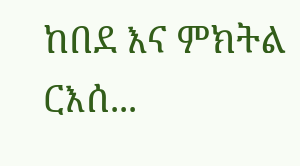ከበደ እና ምክትል ርእሰ...